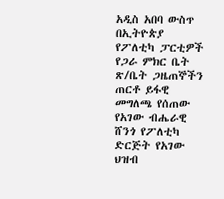አዲስ አበባ ውስጥ በኢትዮጵያ የፖለቲካ ፓርቲዎች የጋራ ምክር ቤት ጽ/ቤት ጋዜጠኞችን ጠርቶ ይፋዊ መግለጫ የሰጠው የአገው ብሔራዊ ሸንጎ የፖለቲካ ድርጅት የአገው ህዝብ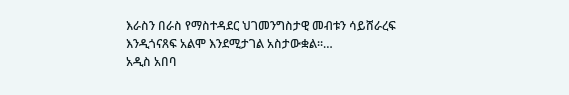እራስን በራስ የማስተዳደር ህገመንግስታዊ መብቱን ሳይሸራረፍ እንዲጎናጸፍ አልሞ እንደሚታገል አስታውቋል፡፡…
አዲስ አበባ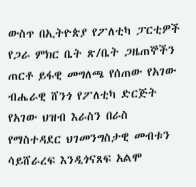ውስጥ በኢትዮጵያ የፖለቲካ ፓርቲዎች የጋራ ምክር ቤት ጽ/ቤት ጋዜጠኞችን ጠርቶ ይፋዊ መግለጫ የሰጠው የአገው ብሔራዊ ሸንጎ የፖለቲካ ድርጅት የአገው ህዝብ እራስን በራስ የማስተዳደር ህገመንግስታዊ መብቱን ሳይሸራረፍ እንዲጎናጸፍ አልሞ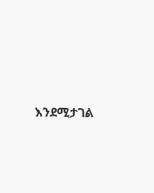እንደሚታገል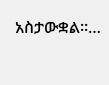አስታውቋል፡፡…